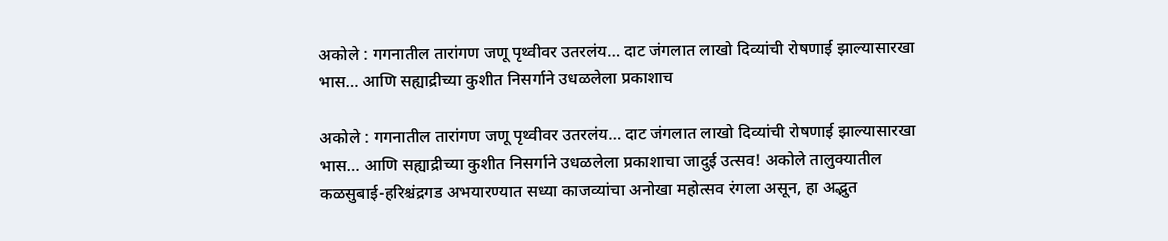अकोले : गगनातील तारांगण जणू पृथ्वीवर उतरलंय… दाट जंगलात लाखो दिव्यांची रोषणाई झाल्यासारखा भास… आणि सह्याद्रीच्या कुशीत निसर्गाने उधळलेला प्रकाशाच

अकोले : गगनातील तारांगण जणू पृथ्वीवर उतरलंय… दाट जंगलात लाखो दिव्यांची रोषणाई झाल्यासारखा भास… आणि सह्याद्रीच्या कुशीत निसर्गाने उधळलेला प्रकाशाचा जादुई उत्सव! अकोले तालुक्यातील कळसुबाई-हरिश्चंद्रगड अभयारण्यात सध्या काजव्यांचा अनोखा महोत्सव रंगला असून, हा अद्भुत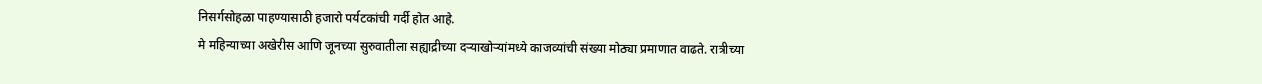निसर्गसोहळा पाहण्यासाठी हजारो पर्यटकांची गर्दी होत आहे.
मे महिन्याच्या अखेरीस आणि जूनच्या सुरुवातीला सह्याद्रीच्या दऱ्याखोऱ्यांमध्ये काजव्यांची संख्या मोठ्या प्रमाणात वाढते. रात्रीच्या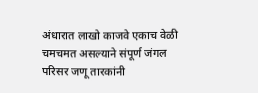अंधारात लाखो काजवे एकाच वेळी चमचमत असल्याने संपूर्ण जंगल परिसर जणू तारकांनी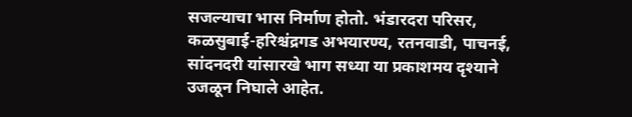सजल्याचा भास निर्माण होतो. भंडारदरा परिसर, कळसुबाई-हरिश्चंद्रगड अभयारण्य, रतनवाडी, पाचनई, सांदनदरी यांसारखे भाग सध्या या प्रकाशमय दृश्याने उजळून निघाले आहेत.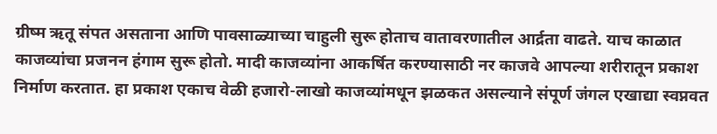ग्रीष्म ऋतू संपत असताना आणि पावसाळ्याच्या चाहुली सुरू होताच वातावरणातील आर्द्रता वाढते. याच काळात काजव्यांचा प्रजनन हंगाम सुरू होतो. मादी काजव्यांना आकर्षित करण्यासाठी नर काजवे आपल्या शरीरातून प्रकाश निर्माण करतात. हा प्रकाश एकाच वेळी हजारो-लाखो काजव्यांमधून झळकत असल्याने संपूर्ण जंगल एखाद्या स्वप्नवत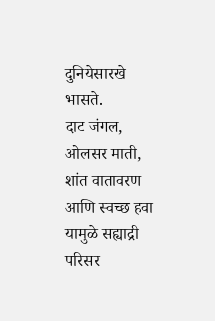दुनियेसारखे भासते.
दाट जंगल, ओलसर माती, शांत वातावरण आणि स्वच्छ हवा यामुळे सह्याद्री परिसर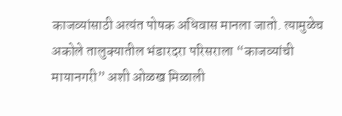काजव्यांसाठी अत्यंत पोषक अधिवास मानला जातो. त्यामुळेच अकोले तालुक्यातील भंडारदरा परिसराला “काजव्यांची मायानगरी” अशी ओळख मिळाली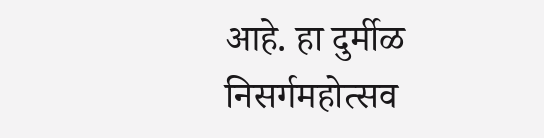आहे. हा दुर्मीळ निसर्गमहोत्सव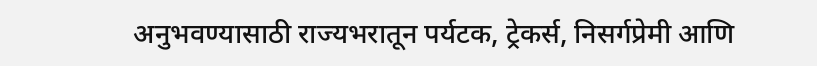अनुभवण्यासाठी राज्यभरातून पर्यटक, ट्रेकर्स, निसर्गप्रेमी आणि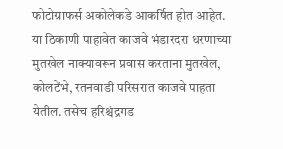फोटोग्राफर्स अकोलेकडे आकर्षित होत आहेत.
या ठिकाणी पाहावेत काजवे भंडारदरा धरणाच्या मुतखेल नाक्यावरून प्रवास करताना मुतखेल, कोलटेंभे, रतनवाडी परिसरात काजवे पाहता येतील. तसेच हरिश्चंद्रगड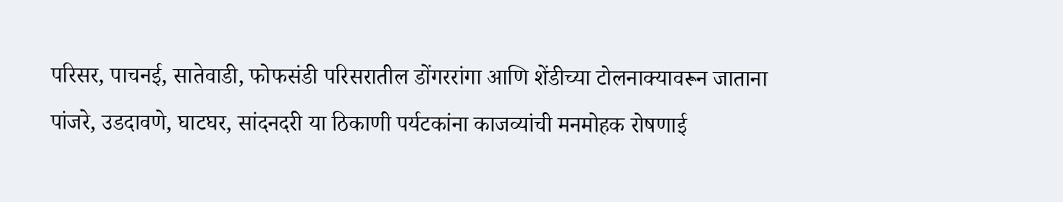परिसर, पाचनई, सातेवाडी, फोफसंडी परिसरातील डोंगररांगा आणि शेंडीच्या टोलनाक्यावरून जाताना पांजरे, उडदावणे, घाटघर, सांदनदरी या ठिकाणी पर्यटकांना काजव्यांची मनमोहक रोषणाई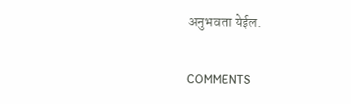अनुभवता येईल.

COMMENTS